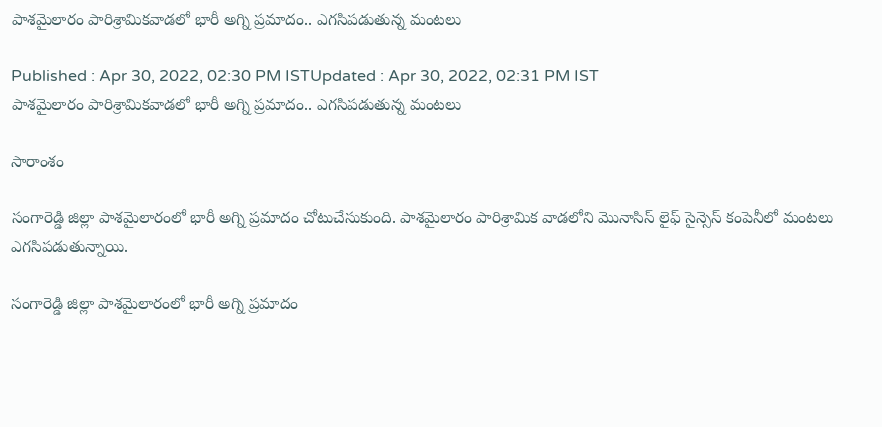పాశమైలారం పారిశ్రామికవాడలో భారీ అగ్ని ప్రమాదం.. ఎగసిపడుతున్న మంటలు

Published : Apr 30, 2022, 02:30 PM ISTUpdated : Apr 30, 2022, 02:31 PM IST
పాశమైలారం పారిశ్రామికవాడలో భారీ అగ్ని ప్రమాదం.. ఎగసిపడుతున్న మంటలు

సారాంశం

సంగారెడ్డి జిల్లా పాశమైలారంలో భారీ అగ్ని ప్రమాదం చోటుచేసుకుంది. పాశమైలారం పారిశ్రామిక వాడలోని మొనాసిస్ లైఫ్ సైన్సెస్ కంపెనీలో మంటలు ఎగసిపడుతున్నాయి.

సంగారెడ్డి జిల్లా పాశమైలారంలో భారీ అగ్ని ప్రమాదం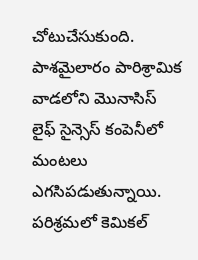చోటుచేసుకుంది. పాశమైలారం పారిశ్రామిక వాడలోని మొనాసిస్ లైఫ్ సైన్సెస్ కంపెనీలో మంటలు ఎగసిపడుతున్నాయి. పరిశ్రమలో కెమికల్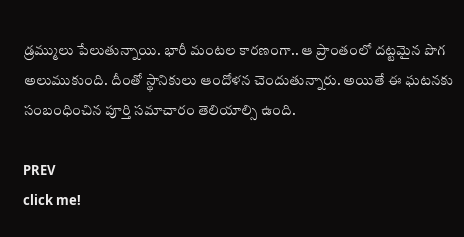డ్రమ్ములు పేలుతున్నాయి. భారీ మంటల కారణంగా.. ఆ ప్రాంతంలో దట్టమైన పొగ అలుముకుంది. దీంతో స్థానికులు ఆందోళన చెందుతున్నారు. అయితే ఈ ఘటనకు సంబంధించిన పూర్తి సమాచారం తెలియాల్సి ఉంది.

PREV
click me!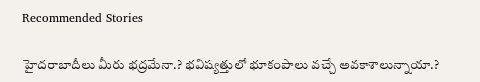Recommended Stories

హైదరాబాదీలు మీరు భద్రమేనా.? భవిష్యత్తులో భూకంపాలు వచ్చే అవకాశాలున్నాయా.?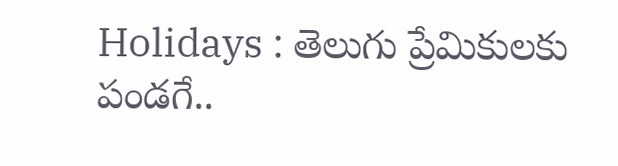Holidays : తెలుగు ప్రేమికులకు పండగే..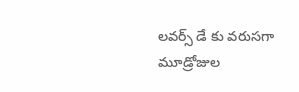లవర్స్ డే కు వరుసగా మూడ్రోజుల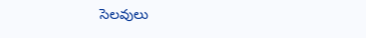సెలవులు